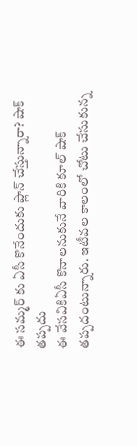ఈ సమ్మర్ కు ఏసీ కొనేందుకు ప్లాన్ చేస్తున్నారా? షాక్ తప్పదు
ఈ వేసవికిఏసీ కొనాలనుకునే వారికి కూల్ షాక్ తప్పదంటున్నారు. ఇటీవల కాలంలో చోటు చేసుకున్న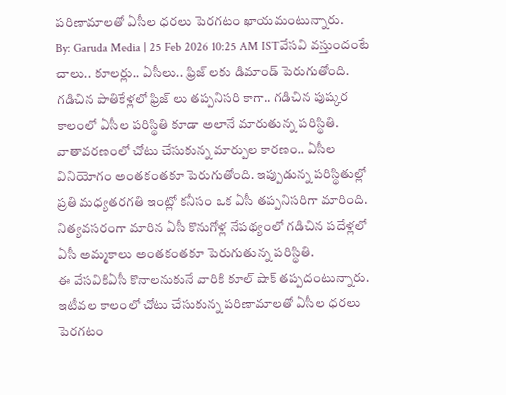పరిణామాలతో ఏసీల ధరలు పెరగటం ఖాయమంటున్నారు.
By: Garuda Media | 25 Feb 2026 10:25 AM ISTవేసవి వస్తుందంటే చాలు.. కూలర్లు.. ఏసీలు.. ఫ్రిజ్ లకు డిమాండ్ పెరుగుతోంది. గడిచిన పాతికేళ్లలో ఫ్రిజ్ లు తప్పనిసరి కాగా.. గడిచిన పుష్కర కాలంలో ఏసీల పరిస్థితి కూడా అలానే మారుతున్న పరిస్థితి. వాతావరణంలో చోటు చేసుకున్న మార్పుల కారణం.. ఏసీల వినియోగం అంతకంతకూ పెరుగుతోంది. ఇప్పుడున్న పరిస్థితుల్లో ప్రతి మధ్యతరగతి ఇంట్లో కనీసం ఒక ఏసీ తప్పనిసరిగా మారింది. నిత్యవసరంగా మారిన ఏసీ కొనుగోళ్ల నేపథ్యంలో గడిచిన పదేళ్లలో ఏసీ అమ్మకాలు అంతకంతకూ పెరుగుతున్న పరిస్థితి.
ఈ వేసవికిఏసీ కొనాలనుకునే వారికి కూల్ షాక్ తప్పదంటున్నారు. ఇటీవల కాలంలో చోటు చేసుకున్న పరిణామాలతో ఏసీల ధరలు పెరగటం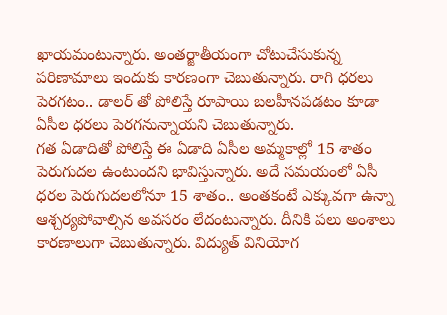ఖాయమంటున్నారు. అంతర్జాతీయంగా చోటుచేసుకున్న పరిణామాలు ఇందుకు కారణంగా చెబుతున్నారు. రాగి ధరలు పెరగటం.. డాలర్ తో పోలిస్తే రూపాయి బలహీనపడటం కూడా ఏసీల ధరలు పెరగనున్నాయని చెబుతున్నారు.
గత ఏడాదితో పోలిస్తే ఈ ఏడాది ఏసీల అమ్మకాల్లో 15 శాతం పెరుగుదల ఉంటుందని భావిస్తున్నారు. అదే సమయంలో ఏసీ ధరల పెరుగుదలలోనూ 15 శాతం.. అంతకంటే ఎక్కువగా ఉన్నా ఆశ్చర్యపోవాల్సిన అవసరం లేదంటున్నారు. దీనికి పలు అంశాలు కారణాలుగా చెబుతున్నారు. విద్యుత్ వినియోగ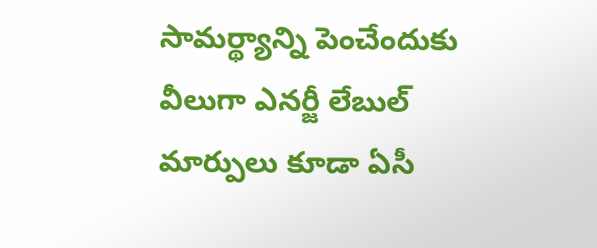సామర్థ్యాన్ని పెంచేందుకు వీలుగా ఎనర్జీ లేబుల్ మార్పులు కూడా ఏసీ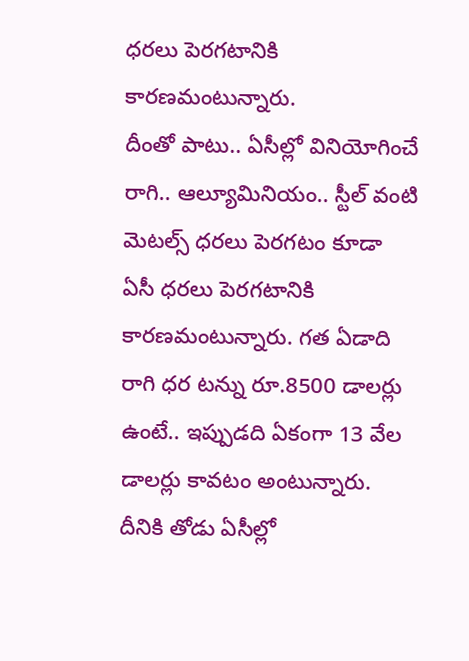ధరలు పెరగటానికి కారణమంటున్నారు.
దీంతో పాటు.. ఏసీల్లో వినియోగించే రాగి.. ఆల్యూమినియం.. స్టీల్ వంటి మెటల్స్ ధరలు పెరగటం కూడా ఏసీ ధరలు పెరగటానికి కారణమంటున్నారు. గత ఏడాది రాగి ధర టన్ను రూ.8500 డాలర్లు ఉంటే.. ఇప్పుడది ఏకంగా 13 వేల డాలర్లు కావటం అంటున్నారు. దీనికి తోడు ఏసీల్లో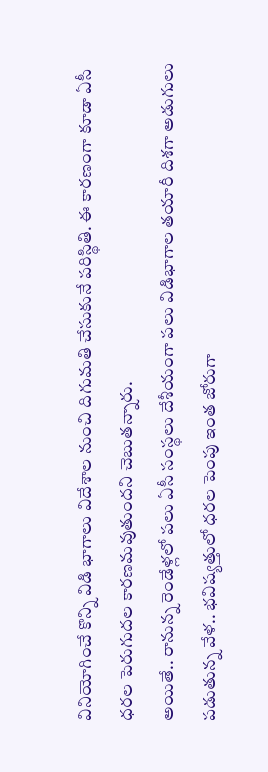వినియోగించే కొన్ని విడి భాగాలు విదేశాల నుంచి దిగుమతి చేసుకునే పరిస్థితి. ఈ కారణంగా కూడా ఏసీ ధరల పెరుగుదల కారణమవుతుందని చెబుతన్నారు.
అయితే.. రానున్న రెండేళ్లలో పలు ఏసీ సంస్థలు దేశీయంగా పలు విడిభాగాల తయారీ దిశగా అడుగులు పడుతున్న వేళ.. భవిష్యత్తులో ధరల పెంపు ఇంత జోరుగా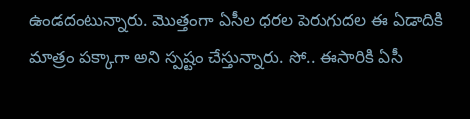ఉండదంటున్నారు. మొత్తంగా ఏసీల ధరల పెరుగుదల ఈ ఏడాదికి మాత్రం పక్కాగా అని స్పష్టం చేస్తున్నారు. సో.. ఈసారికి ఏసీ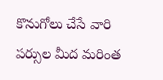కొనుగోలు చేసే వారి పర్సుల మీద మరింత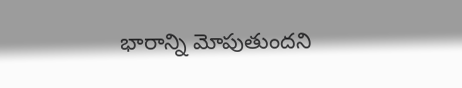భారాన్ని మోపుతుందని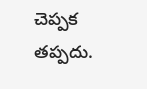చెప్పక తప్పదు.